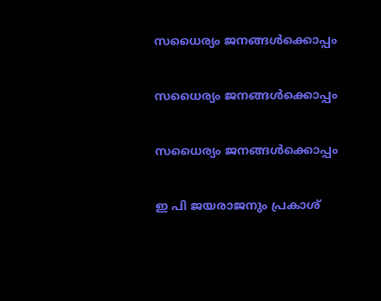സധൈര്യം ജനങ്ങൾക്കൊപ്പം

സധൈര്യം ജനങ്ങൾക്കൊപ്പം

സധൈര്യം ജനങ്ങൾക്കൊപ്പം

ഇ പി ജയരാജനും പ്രകാശ്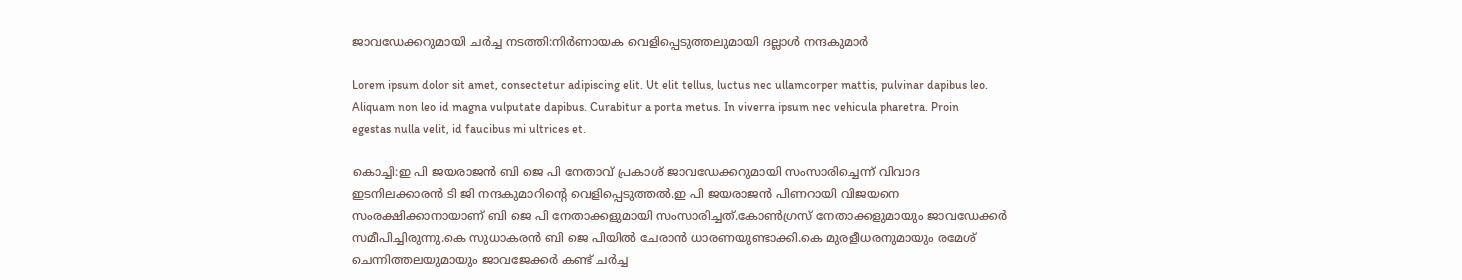ജാവഡേക്കറുമായി ചര്‍ച്ച നടത്തി:നിര്‍ണായക വെളിപ്പെടുത്തലുമായി ദല്ലാള്‍ നന്ദകുമാര്‍

Lorem ipsum dolor sit amet, consectetur adipiscing elit. Ut elit tellus, luctus nec ullamcorper mattis, pulvinar dapibus leo. Aliquam non leo id magna vulputate dapibus. Curabitur a porta metus. In viverra ipsum nec vehicula pharetra. Proin egestas nulla velit, id faucibus mi ultrices et.

കൊച്ചി:ഇ പി ജയരാജന്‍ ബി ജെ പി നേതാവ് പ്രകാശ് ജാവഡേക്കറുമായി സംസാരിച്ചെന്ന് വിവാദ ഇടനിലക്കാരന്‍ ടി ജി നന്ദകുമാറിന്റെ വെളിപ്പെടുത്തല്‍.ഇ പി ജയരാജന്‍ പിണറായി വിജയനെ സംരക്ഷിക്കാനായാണ് ബി ജെ പി നേതാക്കളുമായി സംസാരിച്ചത്.കോണ്‍ഗ്രസ് നേതാക്കളുമായും ജാവഡേക്കര്‍ സമീപിച്ചിരുന്നു.കെ സുധാകരന്‍ ബി ജെ പിയില്‍ ചേരാന്‍ ധാരണയുണ്ടാക്കി.കെ മുരളീധരനുമായും രമേശ് ചെന്നിത്തലയുമായും ജാവജേക്കര്‍ കണ്ട് ചര്‍ച്ച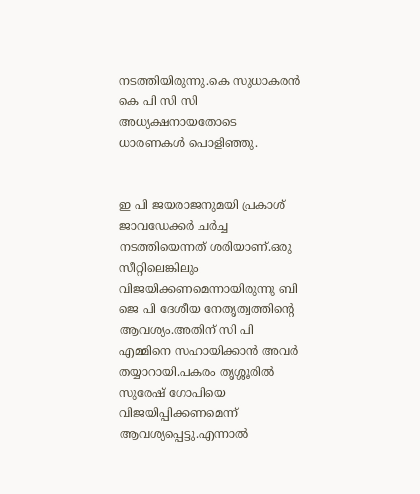നടത്തിയിരുന്നു.കെ സുധാകരന്‍ കെ പി സി സി അധ്യക്ഷനായതോടെ ധാരണകള്‍ പൊളിഞ്ഞു.


ഇ പി ജയരാജനുമയി പ്രകാശ് ജാവഡേക്കര്‍ ചര്‍ച്ച നടത്തിയെന്നത് ശരിയാണ്.ഒരു സീറ്റിലെങ്കിലും വിജയിക്കണമെന്നായിരുന്നു ബി ജെ പി ദേശീയ നേതൃത്വത്തിന്റെ ആവശ്യം.അതിന് സി പി എമ്മിനെ സഹായിക്കാന്‍ അവര്‍ തയ്യാറായി.പകരം തൃശ്ശൂരില്‍ സുരേഷ് ഗോപിയെ വിജയിപ്പിക്കണമെന്ന് ആവശ്യപ്പെട്ടു.എന്നാല്‍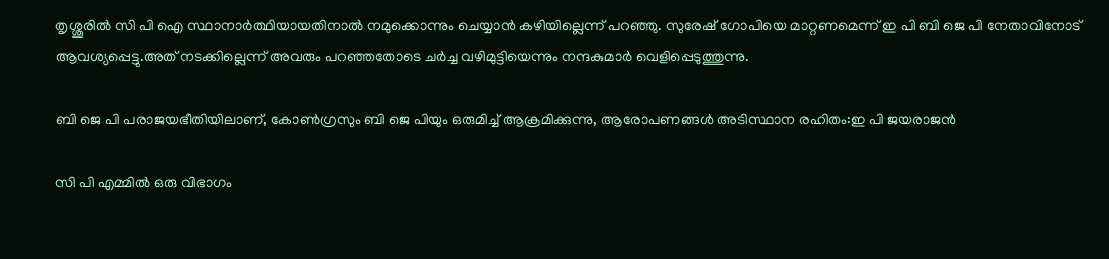തൃശ്ശൂരില്‍ സി പി ഐ സ്ഥാനാര്‍ത്ഥിയായതിനാല്‍ നമുക്കൊന്നും ചെയ്യാന്‍ കഴിയില്ലെന്ന് പറഞ്ഞു. സുരേഷ് ഗോപിയെ മാറ്റണമെന്ന് ഇ പി ബി ജെ പി നേതാവിനോട് ആവശ്യപ്പെട്ടു.അത് നടക്കില്ലെന്ന് അവരും പറഞ്ഞതോടെ ചര്‍ച്ച വഴിമുട്ടിയെന്നും നന്ദകുമാര്‍ വെളിപ്പെടുത്തുന്നു.

ബി ജെ പി പരാജയഭീതിയിലാണ്, കോണ്‍ഗ്രസും ബി ജെ പിയും ഒരുമിച്ച് ആക്രമിക്കുന്നു, ആരോപണങ്ങള്‍ അടിസ്ഥാന രഹിതം:ഇ പി ജയരാജന്‍

സി പി എമ്മില്‍ ഒരു വിഭാഗം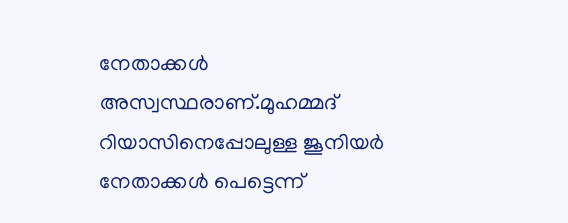നേതാക്കള്‍ അസ്വസ്ഥരാണ്.മുഹമ്മദ് റിയാസിനെപ്പോലുള്ള ജൂനിയര്‍ നേതാക്കള്‍ പെട്ടെന്ന്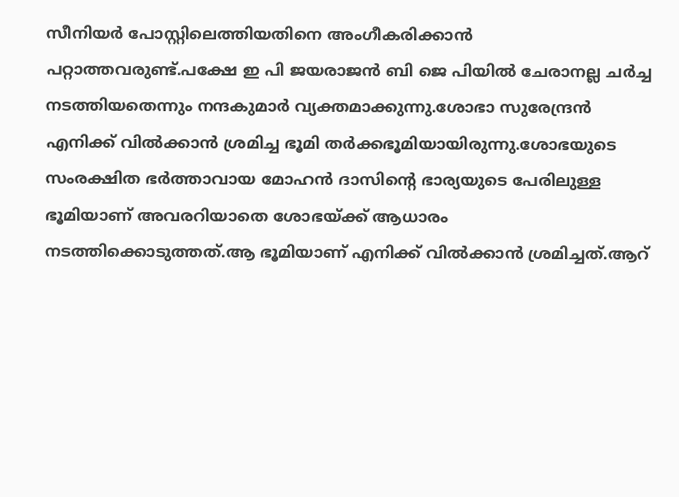സീനിയര്‍ പോസ്റ്റിലെത്തിയതിനെ അംഗീകരിക്കാന്‍ പറ്റാത്തവരുണ്ട്.പക്ഷേ ഇ പി ജയരാജന്‍ ബി ജെ പിയില്‍ ചേരാനല്ല ചര്‍ച്ച നടത്തിയതെന്നും നന്ദകുമാര്‍ വ്യക്തമാക്കുന്നു.ശോഭാ സുരേന്ദ്രന്‍ എനിക്ക് വില്‍ക്കാന്‍ ശ്രമിച്ച ഭൂമി തര്‍ക്കഭൂമിയായിരുന്നു.ശോഭയുടെ സംരക്ഷിത ഭര്‍ത്താവായ മോഹന്‍ ദാസിന്റെ ഭാര്യയുടെ പേരിലുള്ള ഭൂമിയാണ് അവരറിയാതെ ശോഭയ്ക്ക് ആധാരം നടത്തിക്കൊടുത്തത്.ആ ഭൂമിയാണ് എനിക്ക് വില്‍ക്കാന്‍ ശ്രമിച്ചത്.ആറ്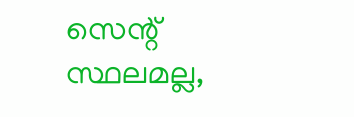സെന്റ് സ്ഥലമല്ല,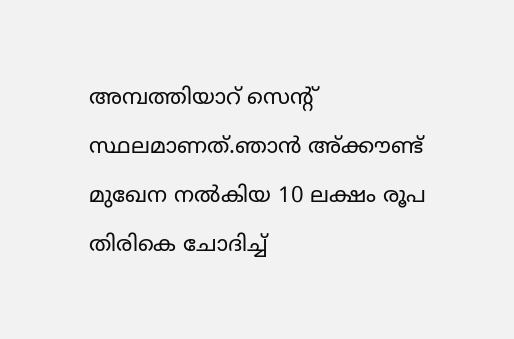അമ്പത്തിയാറ് സെന്റ് സ്ഥലമാണത്.ഞാന്‍ അ്ക്കൗണ്ട് മുഖേന നല്‍കിയ 10 ലക്ഷം രൂപ തിരികെ ചോദിച്ച്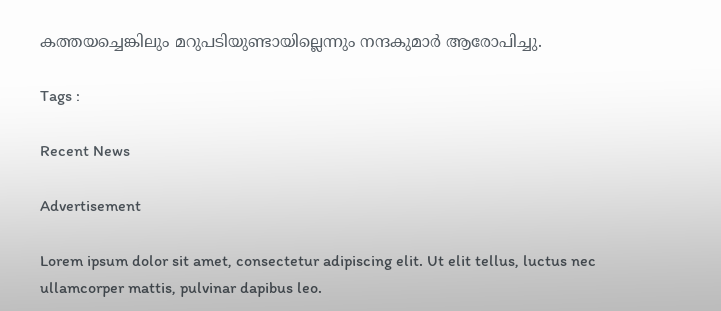കത്തയച്ചെങ്കിലും മറുപടിയുണ്ടായില്ലെന്നും നന്ദകുമാര്‍ ആരോപിച്ചു.

Tags :

Recent News

Advertisement

Lorem ipsum dolor sit amet, consectetur adipiscing elit. Ut elit tellus, luctus nec ullamcorper mattis, pulvinar dapibus leo.